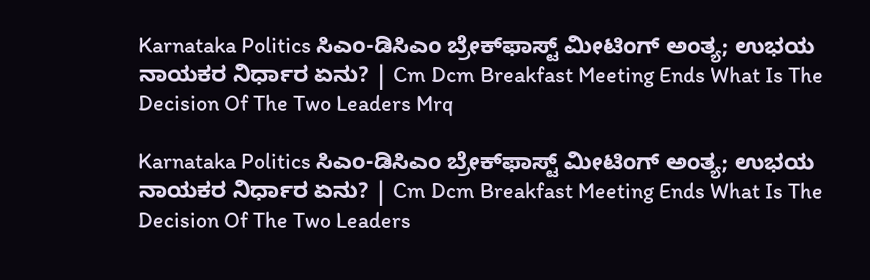Karnataka Politics ಸಿಎಂ-ಡಿಸಿಎಂ ಬ್ರೇಕ್‌ಫಾಸ್ಟ್ ಮೀಟಿಂಗ್ ಅಂತ್ಯ; ಉಭಯ ನಾಯಕರ ನಿರ್ಧಾರ ಏನು? | Cm Dcm Breakfast Meeting Ends What Is The Decision Of The Two Leaders Mrq

Karnataka Politics ಸಿಎಂ-ಡಿಸಿಎಂ ಬ್ರೇಕ್‌ಫಾಸ್ಟ್ ಮೀಟಿಂಗ್ ಅಂತ್ಯ; ಉಭಯ ನಾಯಕರ ನಿರ್ಧಾರ ಏನು? | Cm Dcm Breakfast Meeting Ends What Is The Decision Of The Two Leaders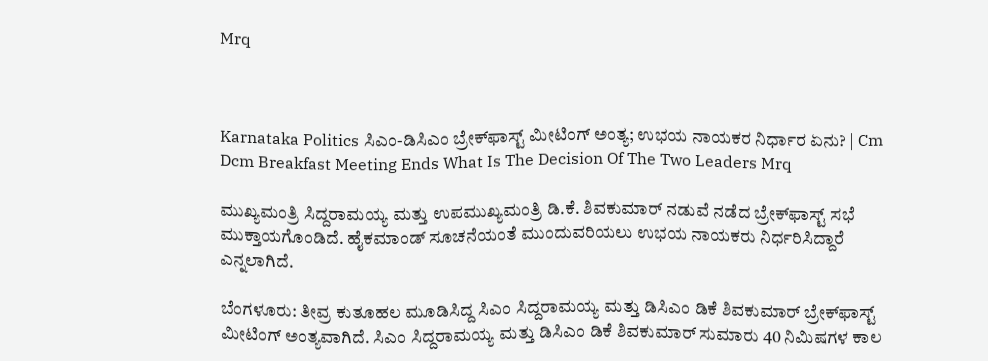Mrq



Karnataka Politics ಸಿಎಂ-ಡಿಸಿಎಂ ಬ್ರೇಕ್‌ಫಾಸ್ಟ್ ಮೀಟಿಂಗ್ ಅಂತ್ಯ; ಉಭಯ ನಾಯಕರ ನಿರ್ಧಾರ ಏನು? | Cm Dcm Breakfast Meeting Ends What Is The Decision Of The Two Leaders Mrq

ಮುಖ್ಯಮಂತ್ರಿ ಸಿದ್ದರಾಮಯ್ಯ ಮತ್ತು ಉಪಮುಖ್ಯಮಂತ್ರಿ ಡಿ.ಕೆ. ಶಿವಕುಮಾರ್ ನಡುವೆ ನಡೆದ ಬ್ರೇಕ್‌ಫಾಸ್ಟ್ ಸಭೆ ಮುಕ್ತಾಯಗೊಂಡಿದೆ. ಹೈಕಮಾಂಡ್ ಸೂಚನೆಯಂತೆ ಮುಂದುವರಿಯಲು ಉಭಯ ನಾಯಕರು ನಿರ್ಧರಿಸಿದ್ದಾರೆ ಎನ್ನಲಾಗಿದೆ.

ಬೆಂಗಳೂರು: ತೀವ್ರ ಕುತೂಹಲ ಮೂಡಿಸಿದ್ದ ಸಿಎಂ ಸಿದ್ದರಾಮಯ್ಯ ಮತ್ತು ಡಿಸಿಎಂ ಡಿಕೆ ಶಿವಕುಮಾರ್ ಬ್ರೇಕ್‌ಫಾಸ್ಟ್ ಮೀಟಿಂಗ್ ಅಂತ್ಯವಾಗಿದೆ. ಸಿಎಂ ಸಿದ್ದರಾಮಯ್ಯ ಮತ್ತು ಡಿಸಿಎಂ ಡಿಕೆ ಶಿವಕುಮಾರ್ ಸುಮಾರು 40 ನಿಮಿಷಗಳ ಕಾಲ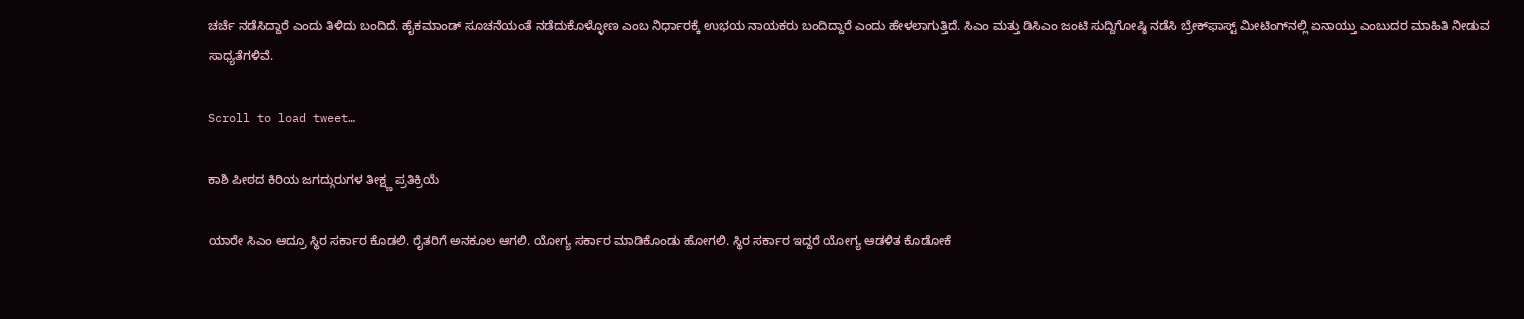ಚರ್ಚೆ ನಡೆಸಿದ್ದಾರೆ ಎಂದು ತಿಳಿದು ಬಂದಿದೆ. ಹೈಕಮಾಂಡ್ ಸೂಚನೆಯಂತೆ ನಡೆದುಕೊಳ್ಳೋಣ ಎಂಬ ನಿರ್ಧಾರಕ್ಕೆ ಉಭಯ ನಾಯಕರು ಬಂದಿದ್ದಾರೆ ಎಂದು ಹೇಳಲಾಗುತ್ತಿದೆ. ಸಿಎಂ ಮತ್ತು ಡಿಸಿಎಂ ಜಂಟಿ ಸುದ್ದಿಗೋಷ್ಠಿ ನಡೆಸಿ ಬ್ರೇಕ್‌ಫಾಸ್ಟ್ ಮೀಟಿಂಗ್‌ನಲ್ಲಿ ಏನಾಯ್ತು ಎಂಬುದರ ಮಾಹಿತಿ ನೀಡುವ ಸಾಧ್ಯತೆಗಳಿವೆ.

Scroll to load tweet…

ಕಾಶಿ ಪೀಠದ ಕಿರಿಯ ಜಗದ್ಗುರುಗಳ ತೀಕ್ಷ್ಣ ಪ್ರತಿಕ್ರಿಯೆ

ಯಾರೇ ಸಿಎಂ ಆದ್ರೂ ಸ್ಥಿರ ಸರ್ಕಾರ ಕೊಡಲಿ. ರೈತರಿಗೆ ಅನಕೂಲ ಆಗಲಿ. ಯೋಗ್ಯ ಸರ್ಕಾರ ಮಾಡಿಕೊಂಡು ಹೋಗಲಿ. ಸ್ಥಿರ ಸರ್ಕಾರ ಇದ್ದರೆ ಯೋಗ್ಯ ಆಡಳಿತ ಕೊಡೋಕೆ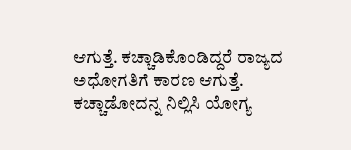ಆಗುತ್ತೆ. ಕಚ್ಚಾಡಿಕೊಂಡಿದ್ದರೆ ರಾಜ್ಯದ ಅಧೋಗತಿಗೆ ಕಾರಣ ಆಗುತ್ತೆ. ಕಚ್ಚಾಡೋದನ್ನ ನಿಲ್ಲಿಸಿ ಯೋಗ್ಯ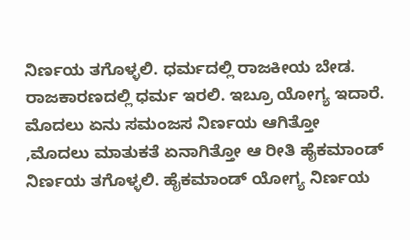ನಿರ್ಣಯ ತಗೊಳ್ಳಲಿ. ಧರ್ಮದಲ್ಲಿ ರಾಜಕೀಯ ಬೇಡ. ರಾಜಕಾರಣದಲ್ಲಿ ಧರ್ಮ ಇರಲಿ. ಇಬ್ರೂ ಯೋಗ್ಯ ಇದಾರೆ. ಮೊದಲು ಏನು ಸಮಂಜಸ ನಿರ್ಣಯ ಆಗಿತ್ತೋ ,ಮೊದಲು ಮಾತುಕತೆ ಏನಾಗಿತ್ತೋ ಆ ರೀತಿ ಹೈಕಮಾಂಡ್ ನಿರ್ಣಯ ತಗೊಳ್ಳಲಿ. ಹೈಕಮಾಂಡ್ ಯೋಗ್ಯ ನಿರ್ಣಯ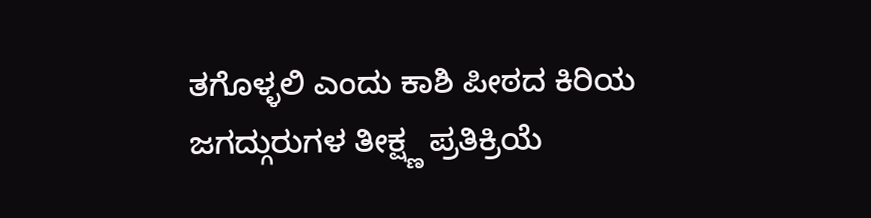ತಗೊಳ್ಳಲಿ ಎಂದು ಕಾಶಿ ಪೀಠದ ಕಿರಿಯ ಜಗದ್ಗುರುಗಳ ತೀಕ್ಷ್ಣ ಪ್ರತಿಕ್ರಿಯೆ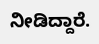ನೀಡಿದ್ದಾರೆ.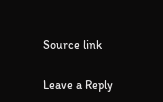Source link

Leave a Reply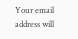Your email address will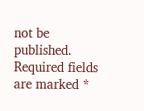not be published. Required fields are marked *